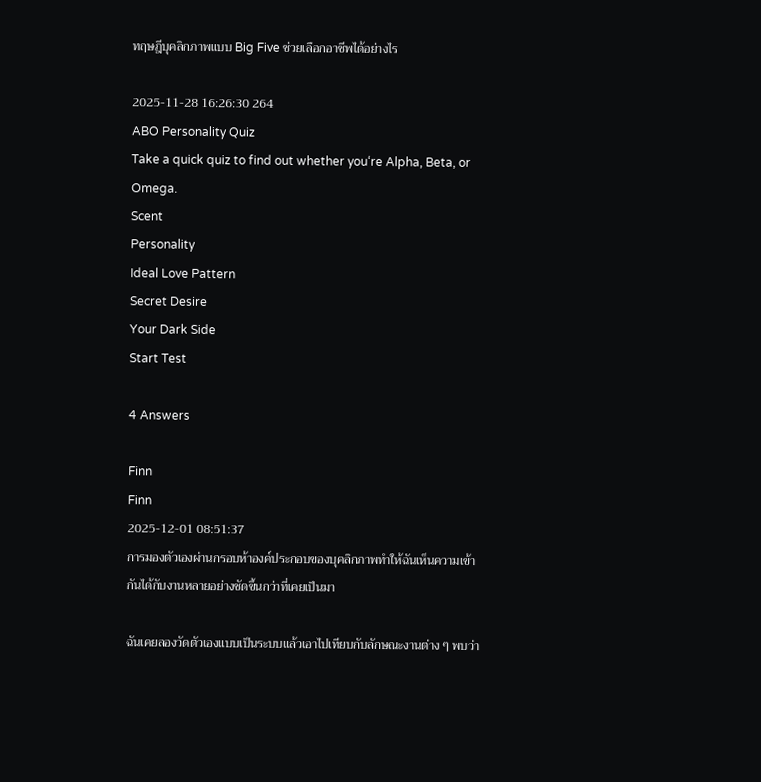ทฤษฎีบุคลิกภาพแบบ Big Five ช่วยเลือกอาชีพได้อย่างไร

2025-11-28 16:26:30 264
ABO Personality Quiz
Take a quick quiz to find out whether you‘re Alpha, Beta, or Omega.
Scent
Personality
Ideal Love Pattern
Secret Desire
Your Dark Side
Start Test

4 Answers

Finn
Finn
2025-12-01 08:51:37
การมองตัวเองผ่านกรอบห้าองค์ประกอบของบุคลิกภาพทำให้ฉันเห็นความเข้ากันได้กับงานหลายอย่างชัดขึ้นกว่าที่เคยเป็นมา

ฉันเคยลองวัดตัวเองแบบเป็นระบบแล้วเอาไปเทียบกับลักษณะงานต่าง ๆ พบว่า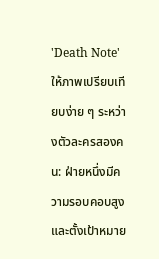'Death Note' ให้ภาพเปรียบเทียบง่าย ๆ ระหว่างตัวละครสองคน: ฝ่ายหนึ่งมีความรอบคอบสูงและตั้งเป้าหมาย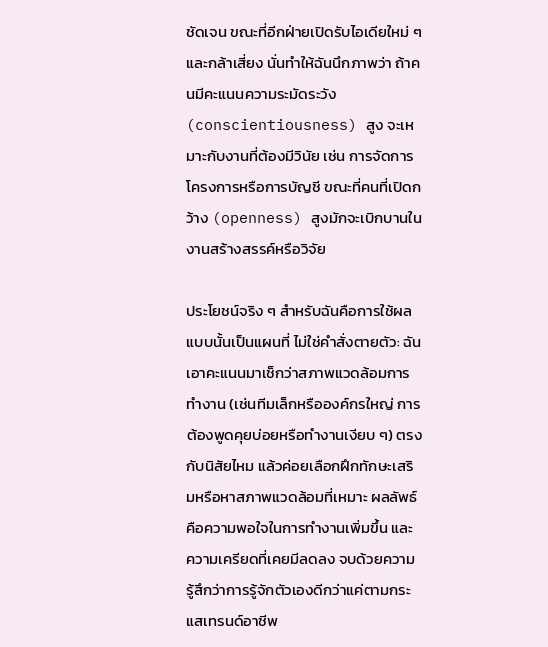ชัดเจน ขณะที่อีกฝ่ายเปิดรับไอเดียใหม่ ๆ และกล้าเสี่ยง นั่นทำให้ฉันนึกภาพว่า ถ้าคนมีคะแนนความระมัดระวัง (conscientiousness) สูง จะเหมาะกับงานที่ต้องมีวินัย เช่น การจัดการโครงการหรือการบัญชี ขณะที่คนที่เปิดกว้าง (openness) สูงมักจะเบิกบานในงานสร้างสรรค์หรือวิจัย

ประโยชน์จริง ๆ สำหรับฉันคือการใช้ผลแบบนั้นเป็นแผนที่ ไม่ใช่คำสั่งตายตัว: ฉันเอาคะแนนมาเช็กว่าสภาพแวดล้อมการทำงาน (เช่นทีมเล็กหรือองค์กรใหญ่ การต้องพูดคุยบ่อยหรือทำงานเงียบ ๆ) ตรงกับนิสัยไหม แล้วค่อยเลือกฝึกทักษะเสริมหรือหาสภาพแวดล้อมที่เหมาะ ผลลัพธ์คือความพอใจในการทำงานเพิ่มขึ้น และความเครียดที่เคยมีลดลง จบด้วยความรู้สึกว่าการรู้จักตัวเองดีกว่าแค่ตามกระแสเทรนด์อาชีพ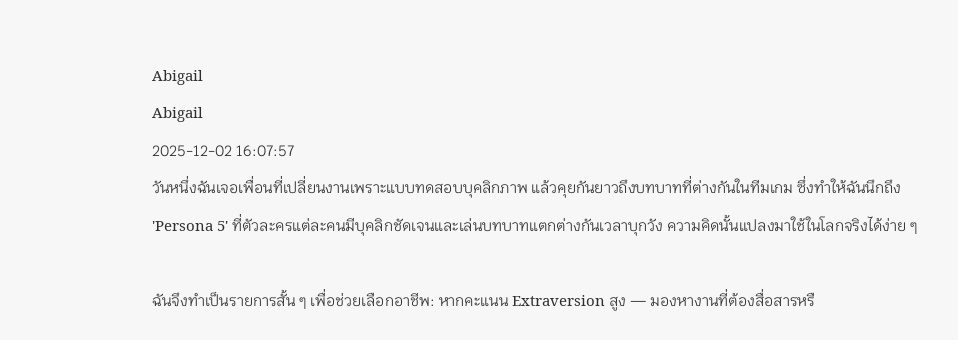Abigail
Abigail
2025-12-02 16:07:57
วันหนึ่งฉันเจอเพื่อนที่เปลี่ยนงานเพราะแบบทดสอบบุคลิกภาพ แล้วคุยกันยาวถึงบทบาทที่ต่างกันในทีมเกม ซึ่งทำให้ฉันนึกถึง 'Persona 5' ที่ตัวละครแต่ละคนมีบุคลิกชัดเจนและเล่นบทบาทแตกต่างกันเวลาบุกวัง ความคิดนั้นแปลงมาใช้ในโลกจริงได้ง่าย ๆ

ฉันจึงทำเป็นรายการสั้น ๆ เพื่อช่วยเลือกอาชีพ: หากคะแนน Extraversion สูง — มองหางานที่ต้องสื่อสารหรื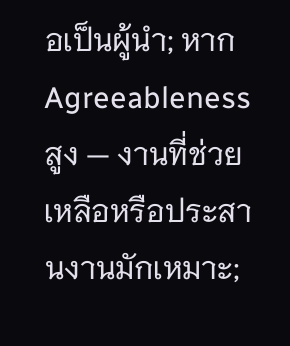อเป็นผู้นำ; หาก Agreeableness สูง — งานที่ช่วยเหลือหรือประสานงานมักเหมาะ;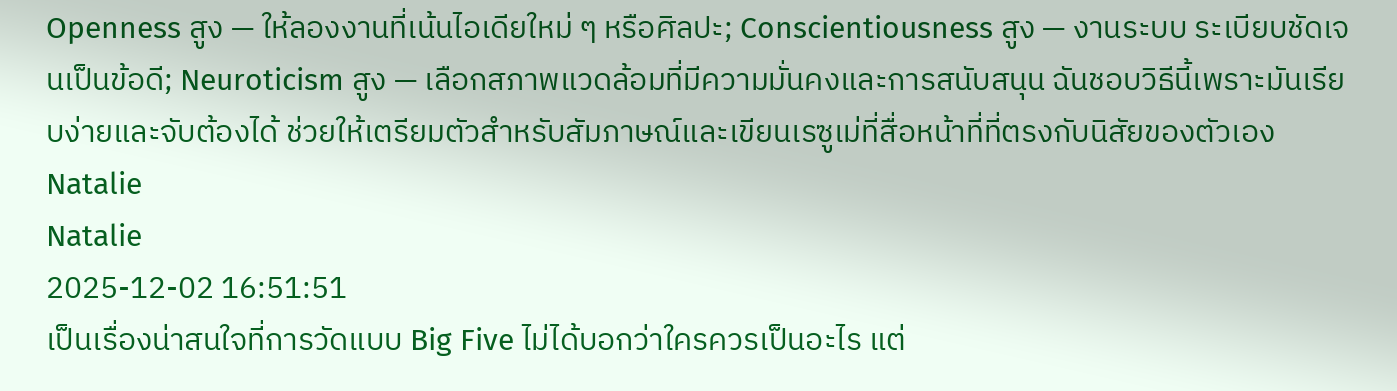Openness สูง — ให้ลองงานที่เน้นไอเดียใหม่ ๆ หรือศิลปะ; Conscientiousness สูง — งานระบบ ระเบียบชัดเจนเป็นข้อดี; Neuroticism สูง — เลือกสภาพแวดล้อมที่มีความมั่นคงและการสนับสนุน ฉันชอบวิธีนี้เพราะมันเรียบง่ายและจับต้องได้ ช่วยให้เตรียมตัวสำหรับสัมภาษณ์และเขียนเรซูเม่ที่สื่อหน้าที่ที่ตรงกับนิสัยของตัวเอง
Natalie
Natalie
2025-12-02 16:51:51
เป็นเรื่องน่าสนใจที่การวัดแบบ Big Five ไม่ได้บอกว่าใครควรเป็นอะไร แต่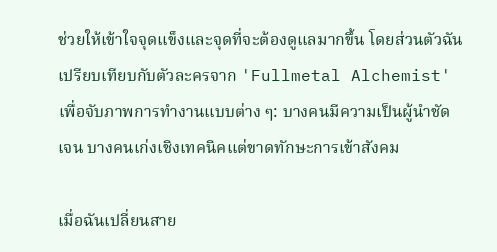ช่วยให้เข้าใจจุดแข็งและจุดที่จะต้องดูแลมากขึ้น โดยส่วนตัวฉันเปรียบเทียบกับตัวละครจาก 'Fullmetal Alchemist' เพื่อจับภาพการทำงานแบบต่าง ๆ: บางคนมีความเป็นผู้นำชัดเจน บางคนเก่งเชิงเทคนิคแต่ขาดทักษะการเข้าสังคม

เมื่อฉันเปลี่ยนสาย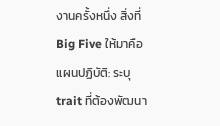งานครั้งหนึ่ง สิ่งที่ Big Five ให้มาคือแผนปฏิบัติ: ระบุ trait ที่ต้องพัฒนา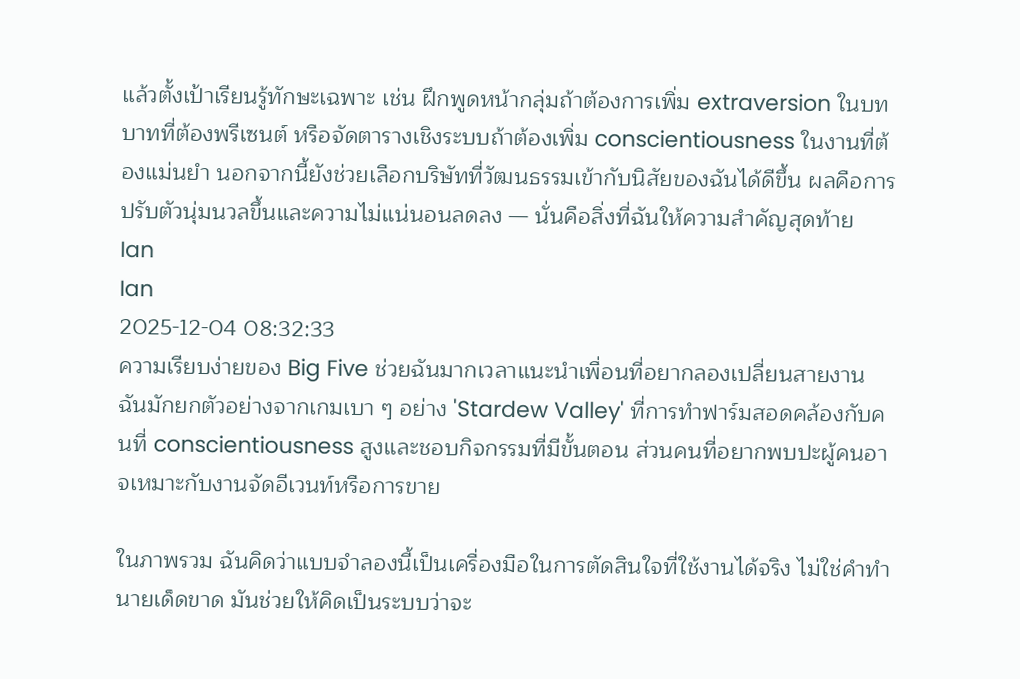แล้วตั้งเป้าเรียนรู้ทักษะเฉพาะ เช่น ฝึกพูดหน้ากลุ่มถ้าต้องการเพิ่ม extraversion ในบทบาทที่ต้องพรีเซนต์ หรือจัดตารางเชิงระบบถ้าต้องเพิ่ม conscientiousness ในงานที่ต้องแม่นยำ นอกจากนี้ยังช่วยเลือกบริษัทที่วัฒนธรรมเข้ากับนิสัยของฉันได้ดีขึ้น ผลคือการปรับตัวนุ่มนวลขึ้นและความไม่แน่นอนลดลง — นั่นคือสิ่งที่ฉันให้ความสำคัญสุดท้าย
Ian
Ian
2025-12-04 08:32:33
ความเรียบง่ายของ Big Five ช่วยฉันมากเวลาแนะนำเพื่อนที่อยากลองเปลี่ยนสายงาน ฉันมักยกตัวอย่างจากเกมเบา ๆ อย่าง 'Stardew Valley' ที่การทำฟาร์มสอดคล้องกับคนที่ conscientiousness สูงและชอบกิจกรรมที่มีขั้นตอน ส่วนคนที่อยากพบปะผู้คนอาจเหมาะกับงานจัดอีเวนท์หรือการขาย

ในภาพรวม ฉันคิดว่าแบบจำลองนี้เป็นเครื่องมือในการตัดสินใจที่ใช้งานได้จริง ไม่ใช่คำทำนายเด็ดขาด มันช่วยให้คิดเป็นระบบว่าจะ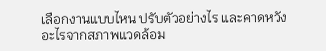เลือกงานแบบไหน ปรับตัวอย่างไร และคาดหวังอะไรจากสภาพแวดล้อม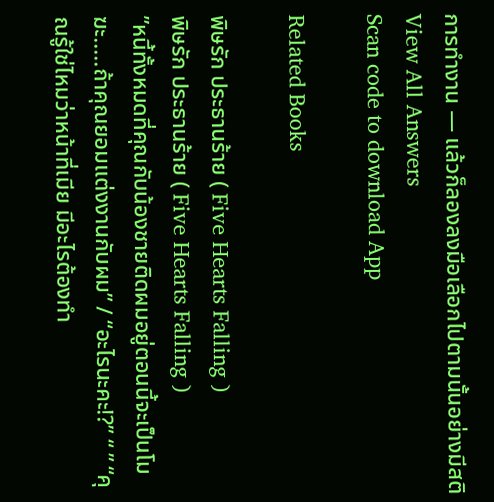การทำงาน — แล้วก็ลองลงมือเลือกไปตามนั้นอย่างมีสติ
View All Answers
Scan code to download App

Related Books

พิษรัก ประธานร้าย ( Five Hearts Falling )
พิษรัก ประธานร้าย ( Five Hearts Falling )
”หนี้ทั้งหมดที่คุณกับน้องชายติดผมอยู่ตอนนี้จะเป็นโมฆะ.....ถ้าคุณยอมแต่งงานกับผม” / “อะไรนะคะ!?” “ ” “คุณรู้ใช่ไหมว่าหน้าที่เมีย มีอะไรต้องทำ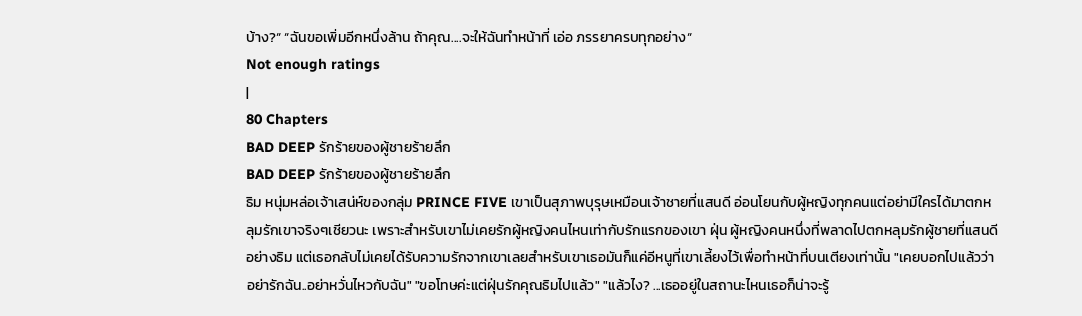บ้าง?“ “ฉันขอเพิ่มอีกหนึ่งล้าน ถ้าคุณ....จะให้ฉันทำหน้าที่ เอ่อ ภรรยาครบทุกอย่าง“
Not enough ratings
|
80 Chapters
BAD DEEP รักร้ายของผู้ชายร้ายลึก
BAD DEEP รักร้ายของผู้ชายร้ายลึก
ธิม หนุ่มหล่อเจ้าเสน่ห์ของกลุ่ม PRINCE FIVE เขาเป็นสุภาพบุรุษเหมือนเจ้าชายที่แสนดี อ่อนโยนกับผู้หญิงทุกคนแต่อย่ามีใครได้มาตกหลุมรักเขาจริงๆเชียวนะ เพราะสำหรับเขาไม่เคยรักผู้หญิงคนไหนเท่ากับรักแรกของเขา ฝุ่น ผู้หญิงคนหนึ่งที่พลาดไปตกหลุมรักผู้ชายที่แสนดีอย่างธิม แต่เธอกลับไม่เคยได้รับความรักจากเขาเลยสำหรับเขาเธอมันก็แค่อีหนูที่เขาเลี้ยงไว้เพื่อทำหน้าที่บนเตียงเท่านั้น "เคยบอกไปแล้วว่าอย่ารักฉัน..อย่าหวั่นไหวกับฉัน" "ขอโทษค่ะแต่ฝุ่นรักคุณธิมไปแล้ว" "แล้วไง? ...เธออยู่ในสถานะไหนเธอก็น่าจะรู้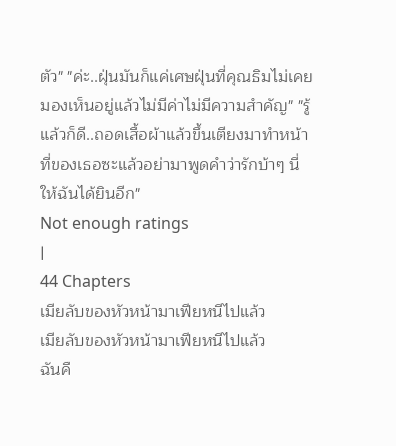ตัว" "ค่ะ..ฝุ่นมันก็แค่เศษฝุ่นที่คุณธิมไม่เคยมองเห็นอยู่แล้วไม่มีค่าไม่มีความสำคัญ" "รู้แล้วก็ดี..ถอดเสื้อผ้าแล้วขึ้นเตียงมาทำหน้าที่ของเธอซะแล้วอย่ามาพูดคำว่ารักบ้าๆ นี่ให้ฉันได้ยินอีก"
Not enough ratings
|
44 Chapters
เมียลับของหัวหน้ามาเฟียหนีไปแล้ว
เมียลับของหัวหน้ามาเฟียหนีไปแล้ว
ฉันคื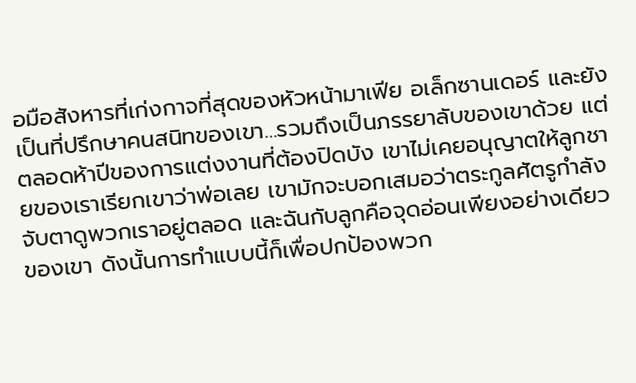อมือสังหารที่เก่งกาจที่สุดของหัวหน้ามาเฟีย อเล็กซานเดอร์ และยังเป็นที่ปรึกษาคนสนิทของเขา…รวมถึงเป็นภรรยาลับของเขาด้วย แต่ตลอดห้าปีของการแต่งงานที่ต้องปิดบัง เขาไม่เคยอนุญาตให้ลูกชายของเราเรียกเขาว่าพ่อเลย เขามักจะบอกเสมอว่าตระกูลศัตรูกำลังจับตาดูพวกเราอยู่ตลอด และฉันกับลูกคือจุดอ่อนเพียงอย่างเดียวของเขา ดังนั้นการทำแบบนี้ก็เพื่อปกป้องพวก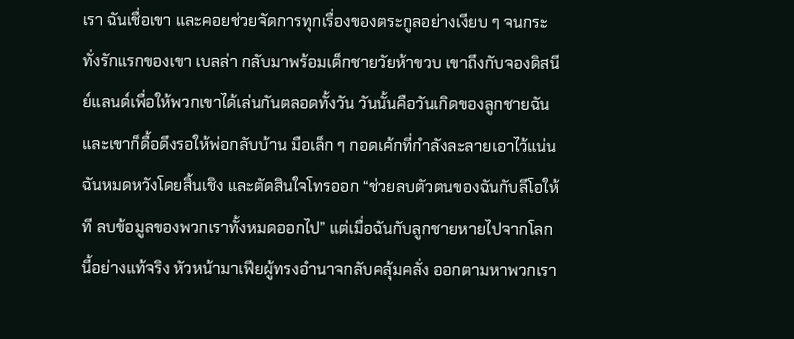เรา ฉันเชื่อเขา และคอยช่วยจัดการทุกเรื่องของตระกูลอย่างเงียบ ๆ จนกระทั่งรักแรกของเขา เบลล่า กลับมาพร้อมเด็กชายวัยห้าขวบ เขาถึงกับจองดิสนีย์แลนด์เพื่อให้พวกเขาได้เล่นกันตลอดทั้งวัน วันนั้นคือวันเกิดของลูกชายฉัน และเขาก็ดื้อดึงรอให้พ่อกลับบ้าน มือเล็ก ๆ กอดเค้กที่กำลังละลายเอาไว้แน่น ฉันหมดหวังโดยสิ้นเชิง และตัดสินใจโทรออก “ช่วยลบตัวตนของฉันกับลีโอให้ที ลบข้อมูลของพวกเราทั้งหมดออกไป” แต่เมื่อฉันกับลูกชายหายไปจากโลกนี้อย่างแท้จริง หัวหน้ามาเฟียผู้ทรงอำนาจกลับคลุ้มคลั่ง ออกตามหาพวกเรา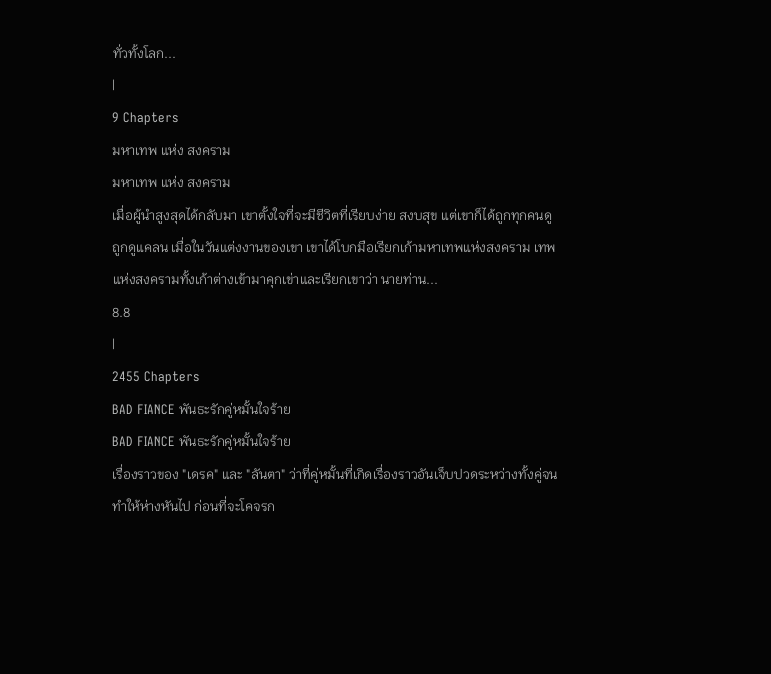ทั่วทั้งโลก...
|
9 Chapters
มหาเทพ แห่ง สงคราม
มหาเทพ แห่ง สงคราม
เมื่อผู้นำสูงสุดได้กลับมา เขาตั้งใจที่จะมีชีวิตที่เรียบง่าย สงบสุข แต่เขาก็ได้ถูกทุกคนดูถูกดูแคลน เมื่อในวันแต่งงานของเขา เขาได้โบกมือเรียกเก้ามหาเทพแห่งสงคราม เทพแห่งสงครามทั้งเก้าต่างเข้ามาคุกเข่าและเรียกเขาว่า นายท่าน...
8.8
|
2455 Chapters
BAD FIANCE พันธะรักคู่หมั้นใจร้าย
BAD FIANCE พันธะรักคู่หมั้นใจร้าย
เรื่องราวของ "เดรค" และ "ลันตา" ว่าที่คู่หมั้นที่เกิดเรื่องราวอันเจ็บปวดระหว่างทั้งคู่จนทำให้ห่างหันไป ก่อนที่จะโคจรก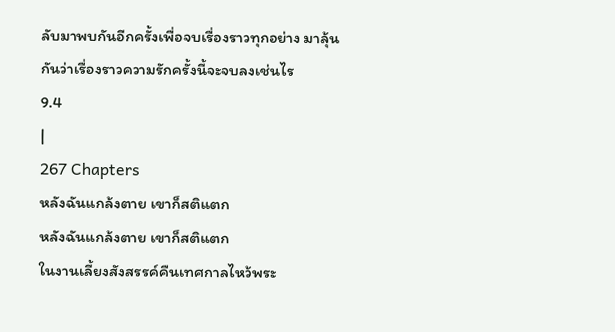ลับมาพบกันอีกครั้งเพื่อจบเรื่องราวทุกอย่าง มาลุ้นกันว่าเรื่องราวความรักครั้งนี้จะจบลงเช่นไร
9.4
|
267 Chapters
หลังฉันแกล้งตาย เขาก็สติแตก
หลังฉันแกล้งตาย เขาก็สติแตก
ในงานเลี้ยงสังสรรค์คืนเทศกาลไหว้พระ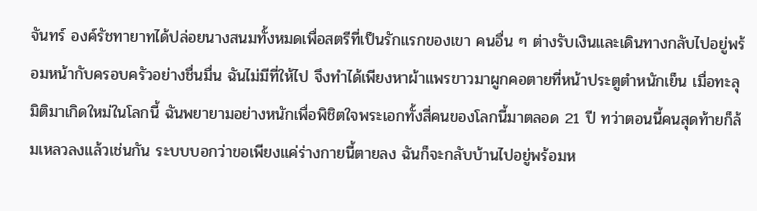จันทร์ องค์รัชทายาทได้ปล่อยนางสนมทั้งหมดเพื่อสตรีที่เป็นรักแรกของเขา คนอื่น ๆ ต่างรับเงินและเดินทางกลับไปอยู่พร้อมหน้ากับครอบครัวอย่างชื่นมื่น ฉันไม่มีที่ให้ไป จึงทำได้เพียงหาผ้าแพรขาวมาผูกคอตายที่หน้าประตูตำหนักเย็น เมื่อทะลุมิติมาเกิดใหม่ในโลกนี้ ฉันพยายามอย่างหนักเพื่อพิชิตใจพระเอกทั้งสี่คนของโลกนี้มาตลอด 21 ปี ทว่าตอนนี้คนสุดท้ายก็ล้มเหลวลงแล้วเช่นกัน ระบบบอกว่าขอเพียงแค่ร่างกายนี้ตายลง ฉันก็จะกลับบ้านไปอยู่พร้อมห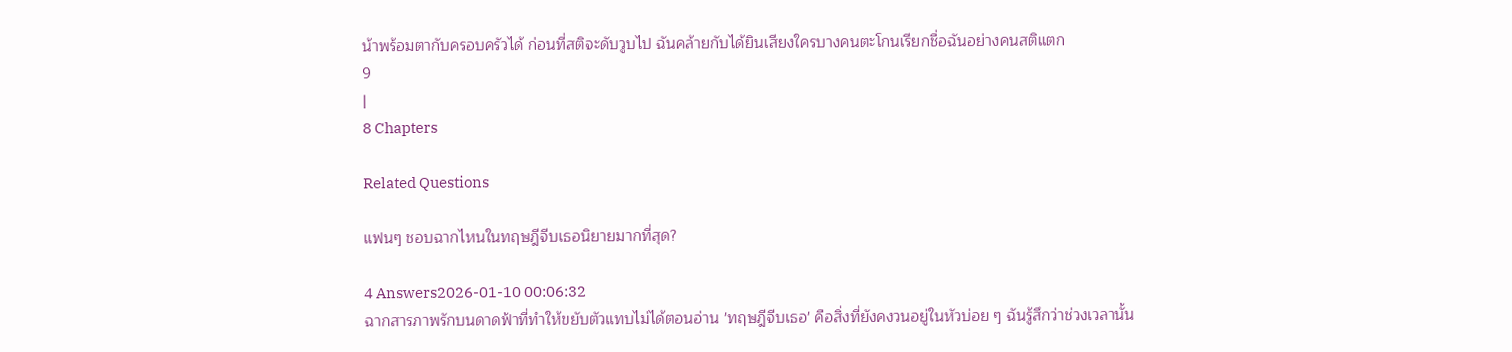น้าพร้อมตากับครอบครัวได้ ก่อนที่สติจะดับวูบไป ฉันคล้ายกับได้ยินเสียงใครบางคนตะโกนเรียกชื่อฉันอย่างคนสติแตก
9
|
8 Chapters

Related Questions

แฟนๆ ชอบฉากไหนในทฤษฎีจีบเธอนิยายมากที่สุด?

4 Answers2026-01-10 00:06:32
ฉากสารภาพรักบนดาดฟ้าที่ทำให้ขยับตัวแทบไม่ได้ตอนอ่าน 'ทฤษฎีจีบเธอ' คือสิ่งที่ยังคงวนอยู่ในหัวบ่อย ๆ ฉันรู้สึกว่าช่วงเวลานั้น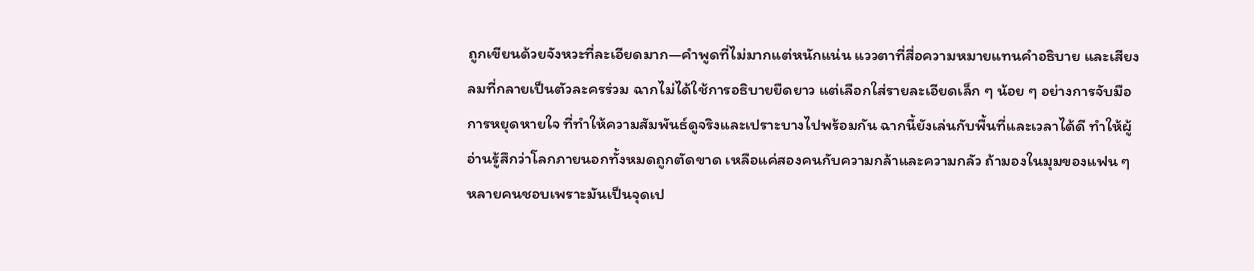ถูกเขียนด้วยจังหวะที่ละเอียดมาก—คำพูดที่ไม่มากแต่หนักแน่น แววตาที่สื่อความหมายแทนคำอธิบาย และเสียงลมที่กลายเป็นตัวละครร่วม ฉากไม่ได้ใช้การอธิบายยืดยาว แต่เลือกใส่รายละเอียดเล็ก ๆ น้อย ๆ อย่างการจับมือ การหยุดหายใจ ที่ทำให้ความสัมพันธ์ดูจริงและเปราะบางไปพร้อมกัน ฉากนี้ยังเล่นกับพื้นที่และเวลาได้ดี ทำให้ผู้อ่านรู้สึกว่าโลกภายนอกทั้งหมดถูกตัดขาด เหลือแค่สองคนกับความกล้าและความกลัว ถ้ามองในมุมของแฟน ๆ หลายคนชอบเพราะมันเป็นจุดเป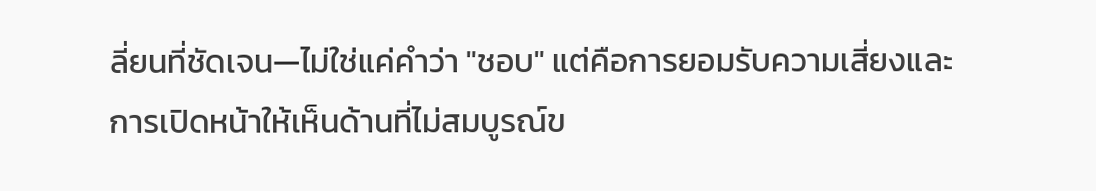ลี่ยนที่ชัดเจน—ไม่ใช่แค่คำว่า "ชอบ" แต่คือการยอมรับความเสี่ยงและการเปิดหน้าให้เห็นด้านที่ไม่สมบูรณ์ข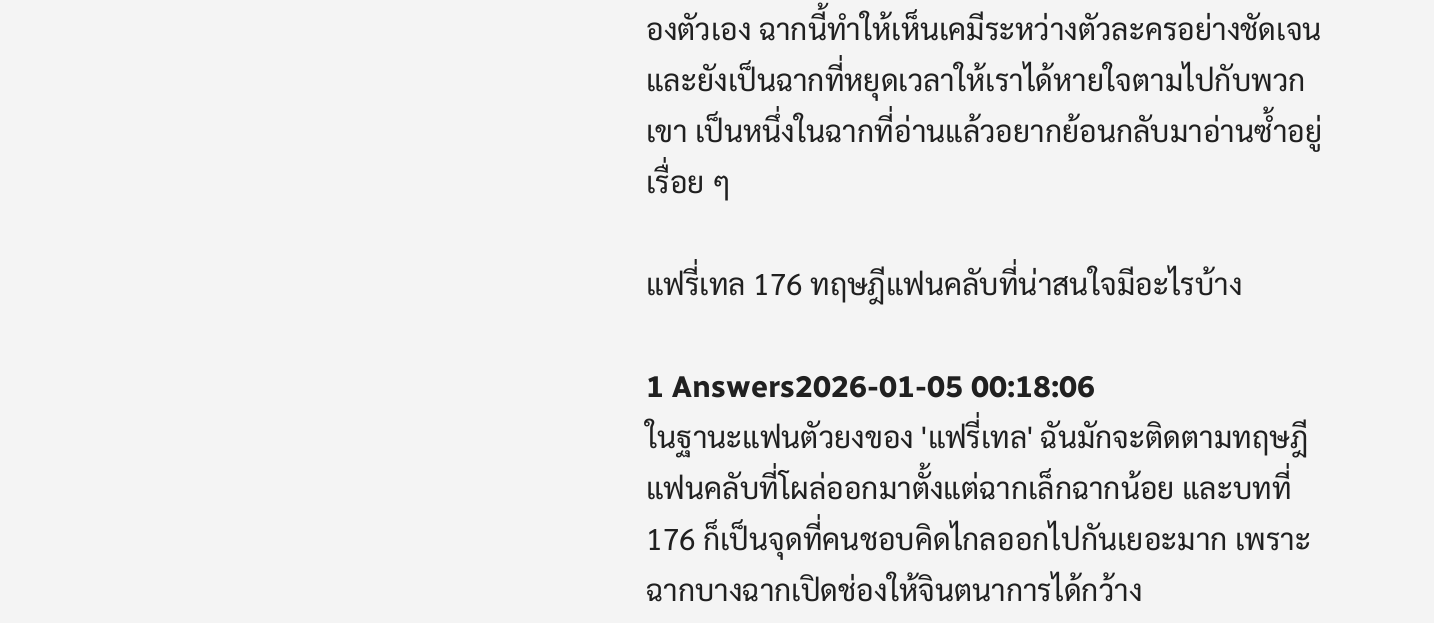องตัวเอง ฉากนี้ทำให้เห็นเคมีระหว่างตัวละครอย่างชัดเจนและยังเป็นฉากที่หยุดเวลาให้เราได้หายใจตามไปกับพวกเขา เป็นหนึ่งในฉากที่อ่านแล้วอยากย้อนกลับมาอ่านซ้ำอยู่เรื่อย ๆ

แฟรี่เทล 176 ทฤษฎีแฟนคลับที่น่าสนใจมีอะไรบ้าง

1 Answers2026-01-05 00:18:06
ในฐานะแฟนตัวยงของ 'แฟรี่เทล' ฉันมักจะติดตามทฤษฎีแฟนคลับที่โผล่ออกมาตั้งแต่ฉากเล็กฉากน้อย และบทที่ 176 ก็เป็นจุดที่คนชอบคิดไกลออกไปกันเยอะมาก เพราะฉากบางฉากเปิดช่องให้จินตนาการได้กว้าง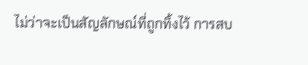ไม่ว่าจะเป็นสัญลักษณ์ที่ถูกทิ้งไว้ การสบ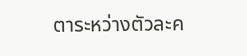ตาระหว่างตัวละค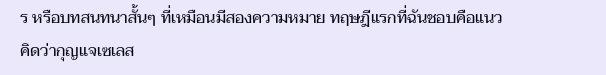ร หรือบทสนทนาสั้นๆ ที่เหมือนมีสองความหมาย ทฤษฎีแรกที่ฉันชอบคือแนวคิดว่ากุญแจเซเลส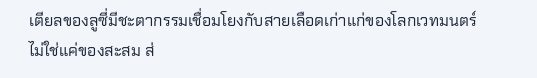เตียลของลูซี่มีชะตากรรมเชื่อมโยงกับสายเลือดเก่าแก่ของโลกเวทมนตร์ ไม่ใช่แค่ของสะสม ส่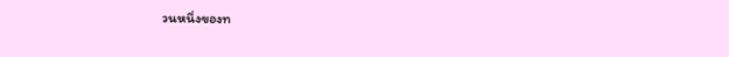วนหนึ่งของท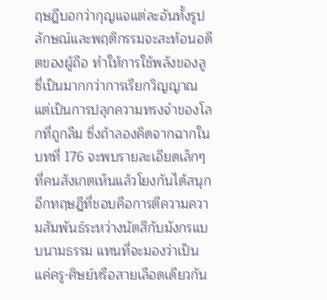ฤษฎีบอกว่ากุญแจแต่ละอันทั้งรูปลักษณ์และพฤติกรรมจะสะท้อนอดีตของผู้ถือ ทำให้การใช้พลังของลูซี่เป็นมากกว่าการเรียกวิญญาณ แต่เป็นการปลุกความทรงจำของโลกที่ถูกลืม ซึ่งถ้าลองคิดจากฉากในบทที่ 176 จะพบรายละเอียดเล็กๆ ที่คนสังเกตเห็นแล้วโยงกันได้สนุก อีกทฤษฎีที่ชอบคือการตีความความสัมพันธ์ระหว่างนัตสึกับมังกรแบบนามธรรม แทนที่จะมองว่าเป็นแค่ครู-ศิษย์หรือสายเลือดเดียวกัน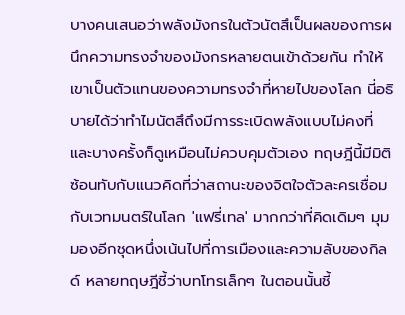บางคนเสนอว่าพลังมังกรในตัวนัตสึเป็นผลของการผนึกความทรงจำของมังกรหลายตนเข้าด้วยกัน ทำให้เขาเป็นตัวแทนของความทรงจำที่หายไปของโลก นี่อธิบายได้ว่าทำไมนัตสึถึงมีการระเบิดพลังแบบไม่คงที่และบางครั้งก็ดูเหมือนไม่ควบคุมตัวเอง ทฤษฎีนี้มีมิติซ้อนทับกับแนวคิดที่ว่าสถานะของจิตใจตัวละครเชื่อมกับเวทมนตร์ในโลก 'แฟรี่เทล' มากกว่าที่คิดเดิมๆ มุมมองอีกชุดหนึ่งเน้นไปที่การเมืองและความลับของกิลด์ หลายทฤษฎีชี้ว่าบทโทรเล็กๆ ในตอนนั้นชี้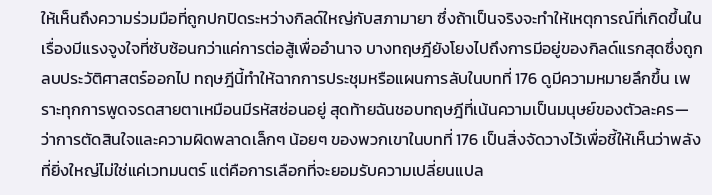ให้เห็นถึงความร่วมมือที่ถูกปกปิดระหว่างกิลด์ใหญ่กับสภามายา ซึ่งถ้าเป็นจริงจะทำให้เหตุการณ์ที่เกิดขึ้นในเรื่องมีแรงจูงใจที่ซับซ้อนกว่าแค่การต่อสู้เพื่ออำนาจ บางทฤษฎียังโยงไปถึงการมีอยู่ของกิลด์แรกสุดซึ่งถูกลบประวัติศาสตร์ออกไป ทฤษฎีนี้ทำให้ฉากการประชุมหรือแผนการลับในบทที่ 176 ดูมีความหมายลึกขึ้น เพราะทุกการพูดจรดสายตาเหมือนมีรหัสซ่อนอยู่ สุดท้ายฉันชอบทฤษฎีที่เน้นความเป็นมนุษย์ของตัวละคร—ว่าการตัดสินใจและความผิดพลาดเล็กๆ น้อยๆ ของพวกเขาในบทที่ 176 เป็นสิ่งจัดวางไว้เพื่อชี้ให้เห็นว่าพลังที่ยิ่งใหญ่ไม่ใช่แค่เวทมนตร์ แต่คือการเลือกที่จะยอมรับความเปลี่ยนแปล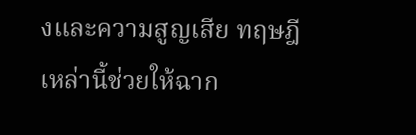งและความสูญเสีย ทฤษฎีเหล่านี้ช่วยให้ฉาก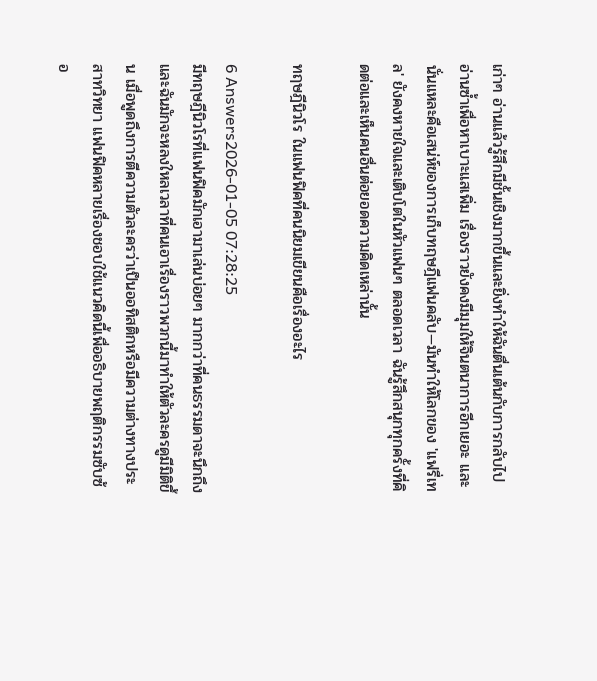เก่าๆ อ่านแล้วรู้สึกมีชั้นเชิงมากขึ้นและยิ่งทำให้ฉันตื่นเต้นกับการกลับไปอ่านซ้ำเพื่อหาเบาะแสเพิ่ม เรื่องราวยังคงมีมุมให้จินตนาการอีกเยอะ และนั่นแหละคือเสน่ห์ของการเก็บทฤษฎีแฟนคลับ—มันทำให้โลกของ 'แฟรี่เทล' ยังคงหายใจและเติบโตในหัวแฟนๆ ตลอดเวลา ฉันรู้สึกสนุกทุกครั้งที่คิดต่อและเห็นคนอื่นต่อยอดความคิดเหล่านั้น

ทฤษฎีนิวโร ในแฟนฟิคที่คนนิยมเขียนคือเรื่องอะไร

6 Answers2026-01-05 07:28:25
มีทฤษฎีนิวโรที่แฟนฟิคมักเอามาเล่นบ่อยๆ มากกว่าที่คนธรรมดาจะนึกถึง และฉันมักจะหลงใหลเวลาที่คนเอาเรื่องราวพวกนี้มาทำให้ตัวละครดูมีมิติขึ้น เมื่อพูดถึงการตีความตัวละครว่าเป็นออทิสติกหรือมีความต่างทางประสาทวิทยา แฟนฟิคหลายเรื่องชอบใช้แนวคิดนี้เพื่ออธิบายพฤติกรรมซับซ้อ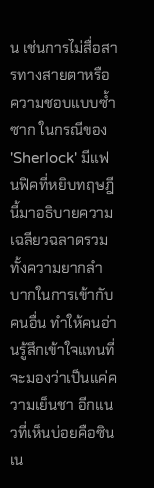น เช่นการไม่สื่อสารทางสายตาหรือความชอบแบบซ้ำซาก ในกรณีของ 'Sherlock' มีแฟนฟิคที่หยิบทฤษฎีนี้มาอธิบายความเฉลียวฉลาดรวมทั้งความยากลำบากในการเข้ากับคนอื่น ทำให้คนอ่านรู้สึกเข้าใจแทนที่จะมองว่าเป็นแค่ความเย็นชา อีกแนวที่เห็นบ่อยคือซินเน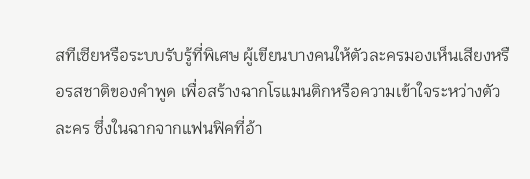สทีเซียหรือระบบรับรู้ที่พิเศษ ผู้เขียนบางคนให้ตัวละครมองเห็นเสียงหรือรสชาติของคำพูด เพื่อสร้างฉากโรแมนติกหรือความเข้าใจระหว่างตัวละคร ซึ่งในฉากจากแฟนฟิคที่อ้า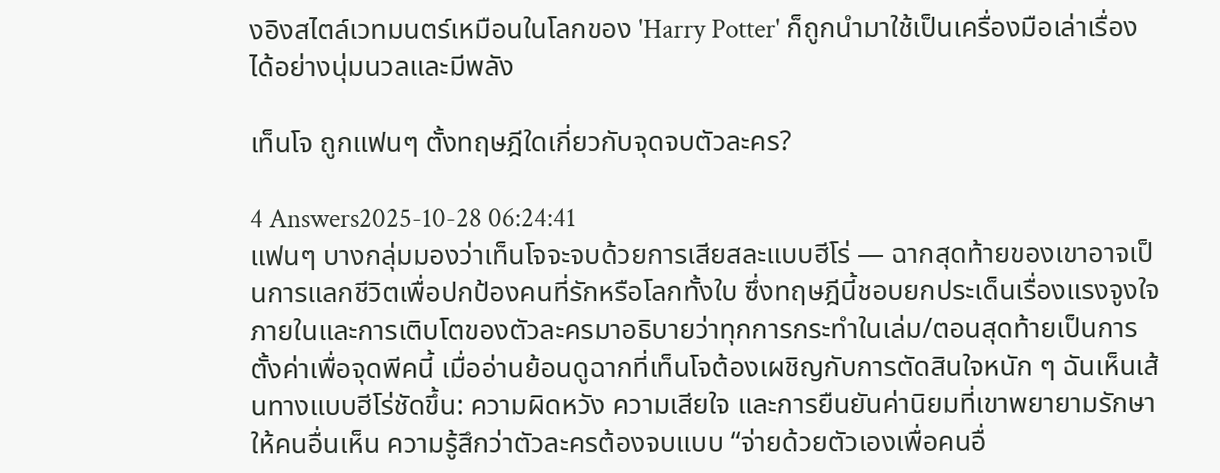งอิงสไตล์เวทมนตร์เหมือนในโลกของ 'Harry Potter' ก็ถูกนำมาใช้เป็นเครื่องมือเล่าเรื่องได้อย่างนุ่มนวลและมีพลัง

เท็นโจ ถูกแฟนๆ ตั้งทฤษฎีใดเกี่ยวกับจุดจบตัวละคร?

4 Answers2025-10-28 06:24:41
แฟนๆ บางกลุ่มมองว่าเท็นโจจะจบด้วยการเสียสละแบบฮีโร่ — ฉากสุดท้ายของเขาอาจเป็นการแลกชีวิตเพื่อปกป้องคนที่รักหรือโลกทั้งใบ ซึ่งทฤษฎีนี้ชอบยกประเด็นเรื่องแรงจูงใจภายในและการเติบโตของตัวละครมาอธิบายว่าทุกการกระทำในเล่ม/ตอนสุดท้ายเป็นการตั้งค่าเพื่อจุดพีคนี้ เมื่ออ่านย้อนดูฉากที่เท็นโจต้องเผชิญกับการตัดสินใจหนัก ๆ ฉันเห็นเส้นทางแบบฮีโร่ชัดขึ้น: ความผิดหวัง ความเสียใจ และการยืนยันค่านิยมที่เขาพยายามรักษาให้คนอื่นเห็น ความรู้สึกว่าตัวละครต้องจบแบบ “จ่ายด้วยตัวเองเพื่อคนอื่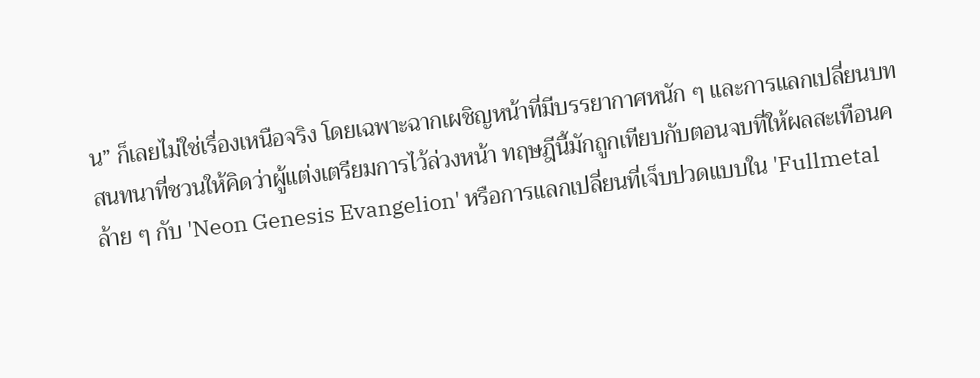น” ก็เลยไม่ใช่เรื่องเหนือจริง โดยเฉพาะฉากเผชิญหน้าที่มีบรรยากาศหนัก ๆ และการแลกเปลี่ยนบทสนทนาที่ชวนให้คิดว่าผู้แต่งเตรียมการไว้ล่วงหน้า ทฤษฎีนี้มักถูกเทียบกับตอนจบที่ให้ผลสะเทือนคล้าย ๆ กับ 'Neon Genesis Evangelion' หรือการแลกเปลี่ยนที่เจ็บปวดแบบใน 'Fullmetal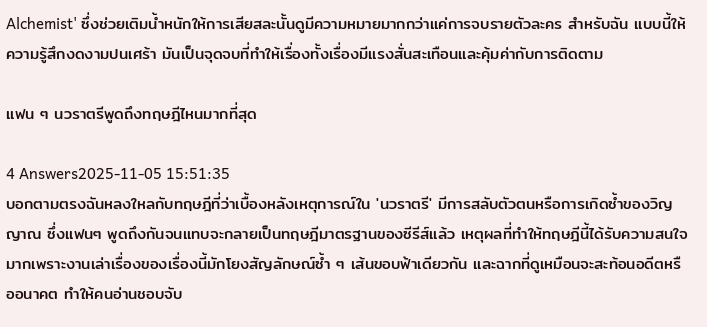Alchemist' ซึ่งช่วยเติมน้ำหนักให้การเสียสละนั้นดูมีความหมายมากกว่าแค่การจบรายตัวละคร สำหรับฉัน แบบนี้ให้ความรู้สึกงดงามปนเศร้า มันเป็นจุดจบที่ทำให้เรื่องทั้งเรื่องมีแรงสั่นสะเทือนและคุ้มค่ากับการติดตาม

แฟน ๆ นวราตรีพูดถึงทฤษฎีไหนมากที่สุด

4 Answers2025-11-05 15:51:35
บอกตามตรงฉันหลงใหลกับทฤษฎีที่ว่าเบื้องหลังเหตุการณ์ใน 'นวราตรี' มีการสลับตัวตนหรือการเกิดซ้ำของวิญญาณ ซึ่งแฟนๆ พูดถึงกันจนแทบจะกลายเป็นทฤษฎีมาตรฐานของซีรีส์แล้ว เหตุผลที่ทำให้ทฤษฎีนี้ได้รับความสนใจมากเพราะงานเล่าเรื่องของเรื่องนี้มักโยงสัญลักษณ์ซ้ำ ๆ เส้นขอบฟ้าเดียวกัน และฉากที่ดูเหมือนจะสะท้อนอดีตหรืออนาคต ทำให้คนอ่านชอบจับ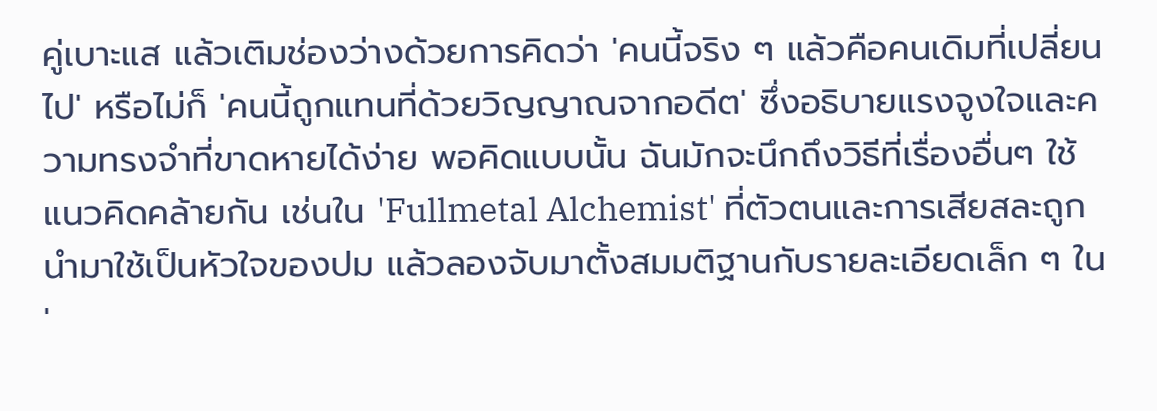คู่เบาะแส แล้วเติมช่องว่างด้วยการคิดว่า 'คนนี้จริง ๆ แล้วคือคนเดิมที่เปลี่ยนไป' หรือไม่ก็ 'คนนี้ถูกแทนที่ด้วยวิญญาณจากอดีต' ซึ่งอธิบายแรงจูงใจและความทรงจำที่ขาดหายได้ง่าย พอคิดแบบนั้น ฉันมักจะนึกถึงวิธีที่เรื่องอื่นๆ ใช้แนวคิดคล้ายกัน เช่นใน 'Fullmetal Alchemist' ที่ตัวตนและการเสียสละถูกนำมาใช้เป็นหัวใจของปม แล้วลองจับมาตั้งสมมติฐานกับรายละเอียดเล็ก ๆ ใน '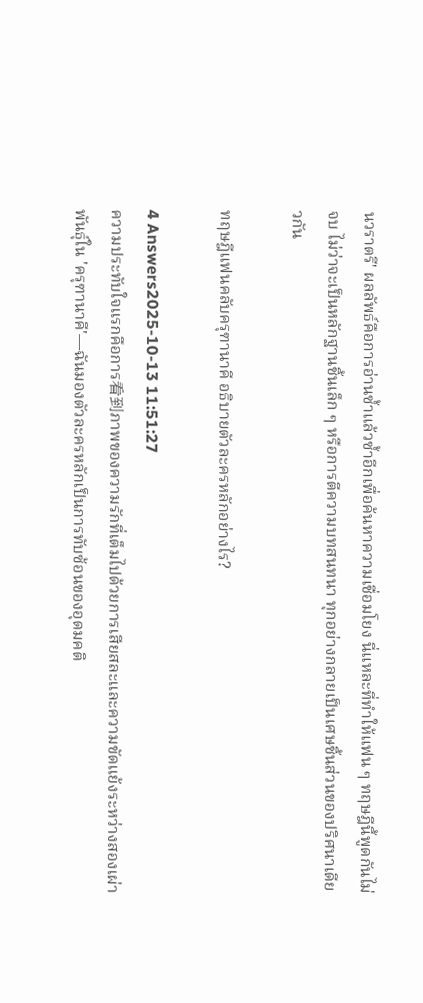นวราตรี' ผลลัพธ์คือการอ่านซ้ำแล้วซ้ำอีกเพื่อค้นหาความเชื่อมโยง นี่แหละที่ทำให้แฟน ๆ ทฤษฎีนี้พูดกันไม่จบ ไม่ว่าจะเป็นหลักฐานชิ้นเล็ก ๆ หรือการตีความบทสนทนา ทุกอย่างกลายเป็นเศษชิ้นส่วนของปริศนาเดียวกัน

ทฤษฎีแฟนคลับครุฑานาคี อธิบายตัวละครหลักอย่างไร?

4 Answers2025-10-13 11:51:27
ความประทับใจแรกคือการ看到ภาพของความรักที่เต็มไปด้วยการเสียสละและความขัดแย้งระหว่างสองเผ่าพันธุ์ใน 'ครุฑานาคี'—ฉันมองตัวละครหลักเป็นการทับซ้อนของอุดมคติ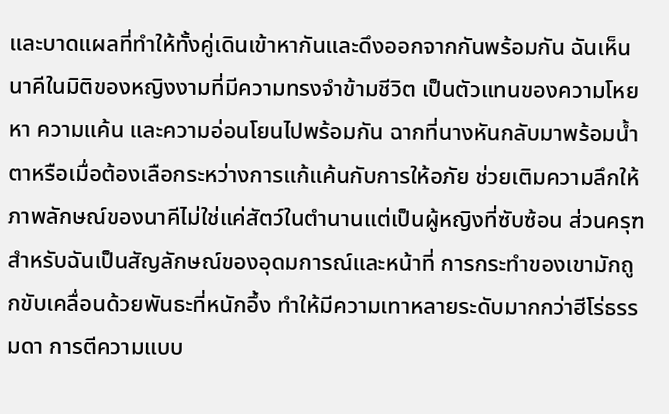และบาดแผลที่ทำให้ทั้งคู่เดินเข้าหากันและดึงออกจากกันพร้อมกัน ฉันเห็นนาคีในมิติของหญิงงามที่มีความทรงจำข้ามชีวิต เป็นตัวแทนของความโหยหา ความแค้น และความอ่อนโยนไปพร้อมกัน ฉากที่นางหันกลับมาพร้อมน้ำตาหรือเมื่อต้องเลือกระหว่างการแก้แค้นกับการให้อภัย ช่วยเติมความลึกให้ภาพลักษณ์ของนาคีไม่ใช่แค่สัตว์ในตำนานแต่เป็นผู้หญิงที่ซับซ้อน ส่วนครุฑสำหรับฉันเป็นสัญลักษณ์ของอุดมการณ์และหน้าที่ การกระทำของเขามักถูกขับเคลื่อนด้วยพันธะที่หนักอึ้ง ทำให้มีความเทาหลายระดับมากกว่าฮีโร่ธรรมดา การตีความแบบ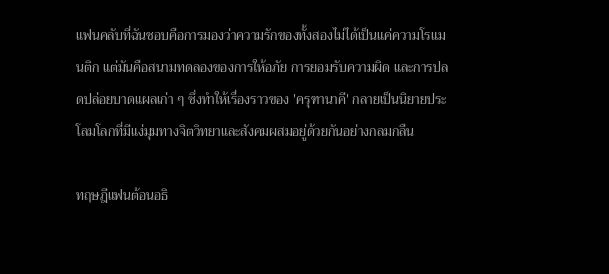แฟนคลับที่ฉันชอบคือการมองว่าความรักของทั้งสองไม่ได้เป็นแค่ความโรแมนติก แต่มันคือสนามทดลองของการให้อภัย การยอมรับความผิด และการปลดปล่อยบาดแผลเก่า ๆ ซึ่งทำให้เรื่องราวของ 'ครุฑานาคี' กลายเป็นนิยายประโลมโลกที่มีแง่มุมทางจิตวิทยาและสังคมผสมอยู่ด้วยกันอย่างกลมกลืน

ทฤษฎีแฟนต้อนอธิ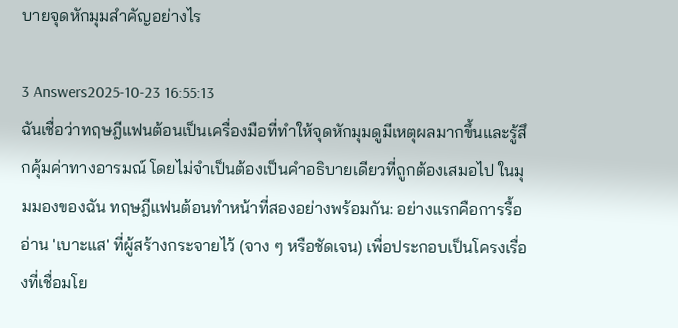บายจุดหักมุมสำคัญอย่างไร

3 Answers2025-10-23 16:55:13
ฉันเชื่อว่าทฤษฎีแฟนต้อนเป็นเครื่องมือที่ทำให้จุดหักมุมดูมีเหตุผลมากขึ้นและรู้สึกคุ้มค่าทางอารมณ์ โดยไม่จำเป็นต้องเป็นคำอธิบายเดียวที่ถูกต้องเสมอไป ในมุมมองของฉัน ทฤษฎีแฟนต้อนทำหน้าที่สองอย่างพร้อมกัน: อย่างแรกคือการรื้ออ่าน 'เบาะแส' ที่ผู้สร้างกระจายไว้ (จาง ๆ หรือชัดเจน) เพื่อประกอบเป็นโครงเรื่องที่เชื่อมโย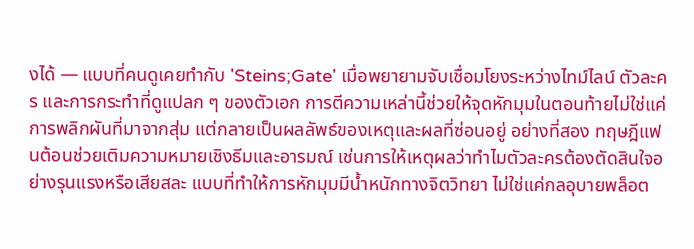งได้ — แบบที่คนดูเคยทำกับ 'Steins;Gate' เมื่อพยายามจับเชื่อมโยงระหว่างไทม์ไลน์ ตัวละคร และการกระทำที่ดูแปลก ๆ ของตัวเอก การตีความเหล่านี้ช่วยให้จุดหักมุมในตอนท้ายไม่ใช่แค่การพลิกผันที่มาจากสุ่ม แต่กลายเป็นผลลัพธ์ของเหตุและผลที่ซ่อนอยู่ อย่างที่สอง ทฤษฎีแฟนต้อนช่วยเติมความหมายเชิงธีมและอารมณ์ เช่นการให้เหตุผลว่าทำไมตัวละครต้องตัดสินใจอย่างรุนแรงหรือเสียสละ แบบที่ทำให้การหักมุมมีน้ำหนักทางจิตวิทยา ไม่ใช่แค่กลอุบายพล็อต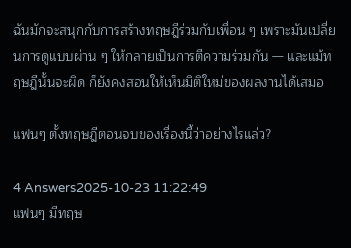ฉันมักจะสนุกกับการสร้างทฤษฎีร่วมกับเพื่อน ๆ เพราะมันเปลี่ยนการดูแบบผ่าน ๆ ให้กลายเป็นการตีความร่วมกัน — และแม้ทฤษฎีนั้นจะผิด ก็ยังคงสอนให้เห็นมิติใหม่ของผลงานได้เสมอ

แฟนๆ ตั้งทฤษฎีตอนจบของเรื่องนี้ว่าอย่างไรแล่ว?

4 Answers2025-10-23 11:22:49
แฟนๆ มีทฤษ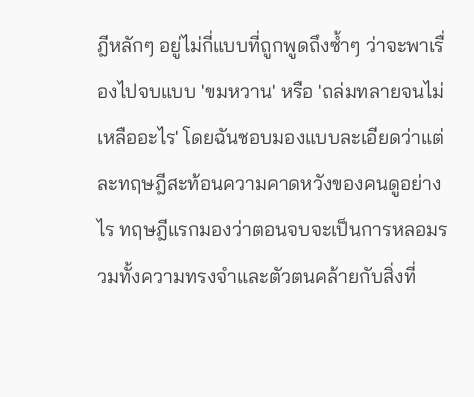ฎีหลักๆ อยู่ไม่กี่แบบที่ถูกพูดถึงซ้ำๆ ว่าจะพาเรื่องไปจบแบบ 'ขมหวาน' หรือ 'ถล่มทลายจนไม่เหลืออะไร' โดยฉันชอบมองแบบละเอียดว่าแต่ละทฤษฎีสะท้อนความคาดหวังของคนดูอย่างไร ทฤษฎีแรกมองว่าตอนจบจะเป็นการหลอมรวมทั้งความทรงจำและตัวตนคล้ายกับสิ่งที่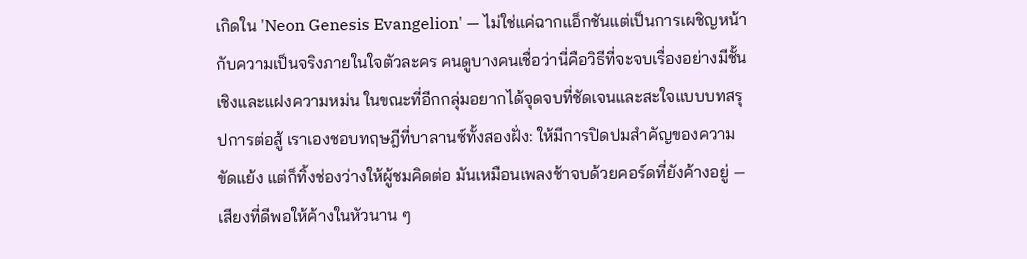เกิดใน 'Neon Genesis Evangelion' — ไม่ใช่แค่ฉากแอ็กชันแต่เป็นการเผชิญหน้ากับความเป็นจริงภายในใจตัวละคร คนดูบางคนเชื่อว่านี่คือวิธีที่จะจบเรื่องอย่างมีชั้นเชิงและแฝงความหม่น ในขณะที่อีกกลุ่มอยากได้จุดจบที่ชัดเจนและสะใจแบบบทสรุปการต่อสู้ เราเองชอบทฤษฎีที่บาลานซ์ทั้งสองฝั่ง: ให้มีการปิดปมสำคัญของความขัดแย้ง แต่ก็ทิ้งช่องว่างให้ผู้ชมคิดต่อ มันเหมือนเพลงช้าจบด้วยคอร์ดที่ยังค้างอยู่ — เสียงที่ดีพอให้ค้างในหัวนาน ๆ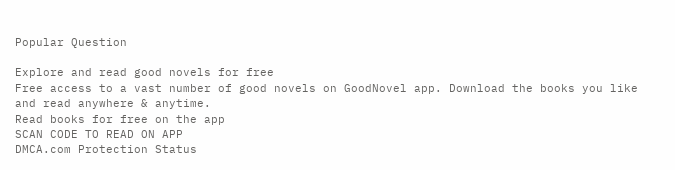Popular Question

Explore and read good novels for free
Free access to a vast number of good novels on GoodNovel app. Download the books you like and read anywhere & anytime.
Read books for free on the app
SCAN CODE TO READ ON APP
DMCA.com Protection Status